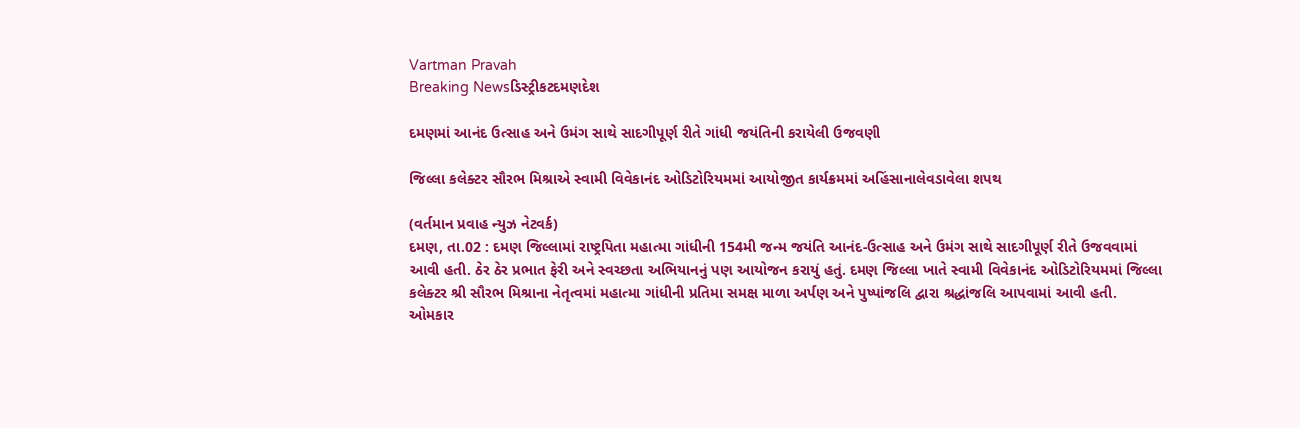Vartman Pravah
Breaking Newsડિસ્ટ્રીકટદમણદેશ

દમણમાં આનંદ ઉત્‍સાહ અને ઉમંગ સાથે સાદગીપૂર્ણ રીતે ગાંધી જયંતિની કરાયેલી ઉજવણી

જિલ્લા કલેક્‍ટર સૌરભ મિશ્રાએ સ્‍વામી વિવેકાનંદ ઓડિટોરિયમમાં આયોજીત કાર્યક્રમમાં અહિંસાનાલેવડાવેલા શપથ

(વર્તમાન પ્રવાહ ન્‍યુઝ નેટવર્ક)
દમણ, તા.02 : દમણ જિલ્લામાં રાષ્‍ટ્રપિતા મહાત્‍મા ગાંધીની 154મી જન્‍મ જયંતિ આનંદ-ઉત્‍સાહ અને ઉમંગ સાથે સાદગીપૂર્ણ રીતે ઉજવવામાં આવી હતી. ઠેર ઠેર પ્રભાત ફેરી અને સ્‍વચ્‍છતા અભિયાનનું પણ આયોજન કરાયું હતું. દમણ જિલ્લા ખાતે સ્‍વામી વિવેકાનંદ ઓડિટોરિયમમાં જિલ્લા કલેક્‍ટર શ્રી સૌરભ મિશ્રાના નેતૃત્‍વમાં મહાત્‍મા ગાંધીની પ્રતિમા સમક્ષ માળા અર્પણ અને પુષ્‍પાંજલિ દ્વારા શ્રદ્ધાંજલિ આપવામાં આવી હતી.
ઓમકાર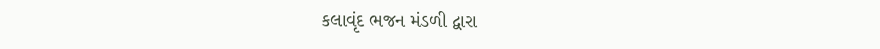કલાવૃંદ ભજન મંડળી દ્વારા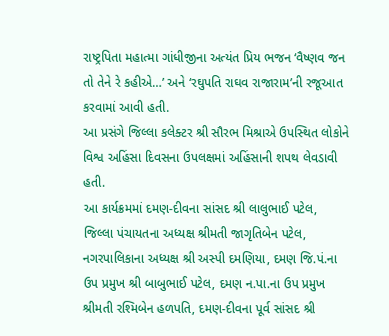રાષ્‍ટ્રપિતા મહાત્‍મા ગાંધીજીના અત્‍યંત પ્રિય ભજન ‘વૈષ્‍ણવ જન તો તેને રે કહીએ…’ અને ‘રઘુપતિ રાઘવ રાજારામ’ની રજૂઆત કરવામાં આવી હતી.
આ પ્રસંગે જિલ્લા કલેક્‍ટર શ્રી સૌરભ મિશ્રાએ ઉપસ્‍થિત લોકોને વિશ્વ અહિંસા દિવસના ઉપલક્ષમાં અહિંસાની શપથ લેવડાવી હતી.
આ કાર્યક્રમમાં દમણ-દીવના સાંસદ શ્રી લાલુભાઈ પટેલ, જિલ્લા પંચાયતના અધ્‍યક્ષ શ્રીમતી જાગૃતિબેન પટેલ, નગરપાલિકાના અધ્‍યક્ષ શ્રી અસ્‍પી દમણિયા, દમણ જિ.પં.ના ઉપ પ્રમુખ શ્રી બાબુભાઈ પટેલ, દમણ ન.પા.ના ઉપ પ્રમુખ શ્રીમતી રશ્‍મિબેન હળપતિ, દમણ-દીવના પૂર્વ સાંસદ શ્રી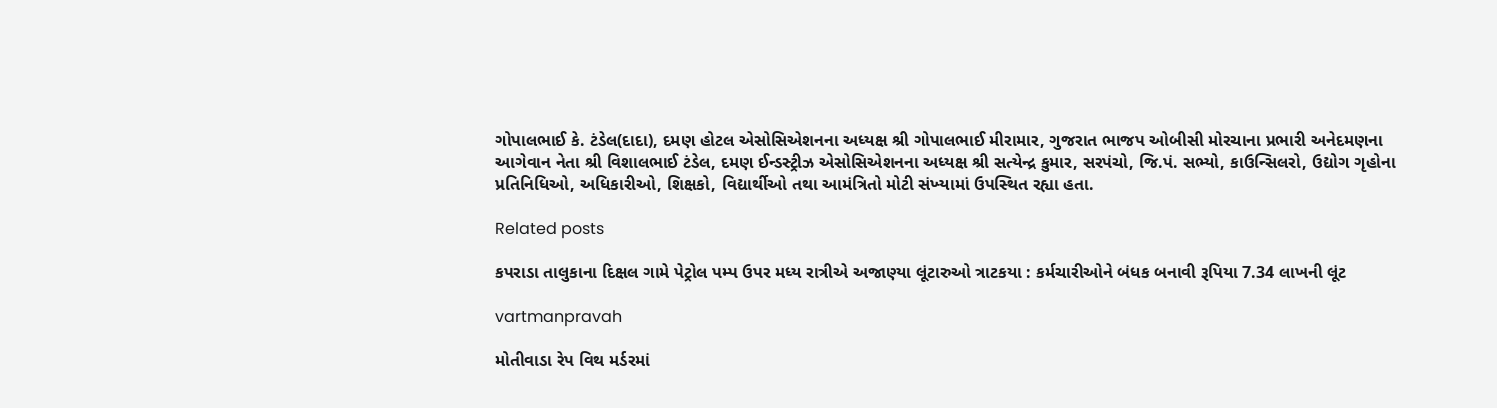ગોપાલભાઈ કે. ટંડેલ(દાદા), દમણ હોટલ એસોસિએશનના અધ્‍યક્ષ શ્રી ગોપાલભાઈ મીરામાર, ગુજરાત ભાજપ ઓબીસી મોરચાના પ્રભારી અનેદમણના આગેવાન નેતા શ્રી વિશાલભાઈ ટંડેલ, દમણ ઈન્‍ડસ્‍ટ્રીઝ એસોસિએશનના અધ્‍યક્ષ શ્રી સત્‍યેન્‍દ્ર કુમાર, સરપંચો, જિ.પં. સભ્‍યો, કાઉન્‍સિલરો, ઉદ્યોગ ગૃહોના પ્રતિનિધિઓ, અધિકારીઓ, શિક્ષકો, વિદ્યાર્થીઓ તથા આમંત્રિતો મોટી સંખ્‍યામાં ઉપસ્‍થિત રહ્યા હતા.

Related posts

કપરાડા તાલુકાના દિક્ષલ ગામે પેટ્રોલ પમ્‍પ ઉપર મધ્‍ય રાત્રીએ અજાણ્‍યા લૂંટારુઓ ત્રાટકયા : કર્મચારીઓને બંધક બનાવી રૂપિયા 7.34 લાખની લૂંટ

vartmanpravah

મોતીવાડા રેપ વિથ મર્ડરમાં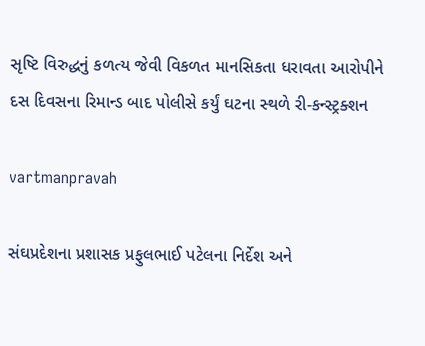સૃષ્ટિ વિરુદ્ધનું કળત્‍ય જેવી વિકળત માનસિકતા ધરાવતા આરોપીને દસ દિવસના રિમાન્‍ડ બાદ પોલીસે કર્યું ઘટના સ્‍થળે રી-કન્‍સ્‍ટ્રક્‍શન

vartmanpravah

સંઘપ્રદેશના પ્રશાસક પ્રફુલભાઈ પટેલના નિર્દેશ અને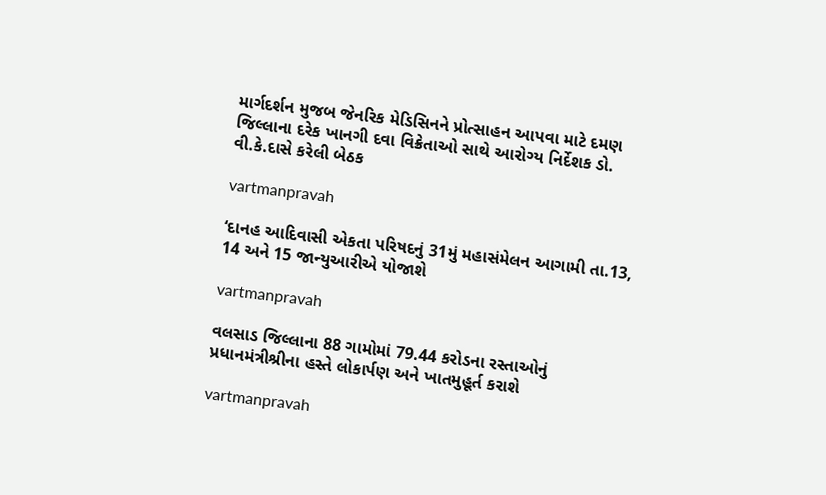માર્ગદર્શન મુજબ જેનરિક મેડિસિનને પ્રોત્‍સાહન આપવા માટે દમણ જિલ્લાના દરેક ખાનગી દવા વિક્રેતાઓ સાથે આરોગ્‍ય નિર્દેશક ડો. વી.કે.દાસે કરેલી બેઠક

vartmanpravah

‘દાનહ આદિવાસી એકતા પરિષદનું 31મું મહાસંમેલન આગામી તા.13, 14 અને 15 જાન્‍યુઆરીએ યોજાશે

vartmanpravah

વલસાડ જિલ્લાના 88 ગામોમાં 79.44 કરોડના રસ્‍તાઓનું પ્રધાનમંત્રીશ્રીના હસ્‍તે લોકાર્પણ અને ખાતમુહૂર્ત કરાશે

vartmanpravah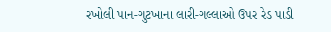રખોલી પાન-ગુટખાના લારી-ગલ્લાઓ ઉપર રેડ પાડી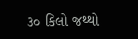૩૦ કિલો જથ્થો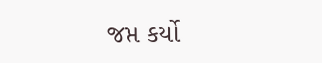જપ્ત કર્યો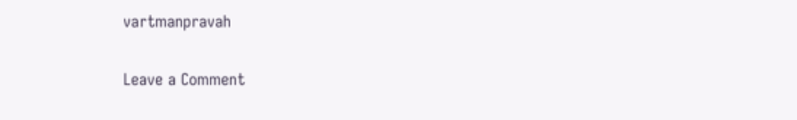vartmanpravah

Leave a Comment